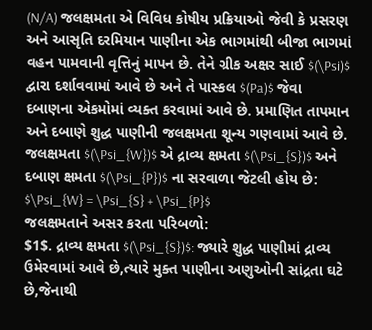(N/A) જલક્ષમતા એ વિવિધ કોષીય પ્રક્રિયાઓ જેવી કે પ્રસરણ અને આસૃતિ દરમિયાન પાણીના એક ભાગમાંથી બીજા ભાગમાં વહન પામવાની વૃત્તિનું માપન છે. તેને ગ્રીક અક્ષર સાઈ $(\Psi)$ દ્વારા દર્શાવવામાં આવે છે અને તે પાસ્કલ $(Pa)$ જેવા દબાણના એકમોમાં વ્યક્ત કરવામાં આવે છે. પ્રમાણિત તાપમાન અને દબાણે શુદ્ધ પાણીની જલક્ષમતા શૂન્ય ગણવામાં આવે છે.
જલક્ષમતા $(\Psi_{W})$ એ દ્રાવ્ય ક્ષમતા $(\Psi_{S})$ અને દબાણ ક્ષમતા $(\Psi_{P})$ ના સરવાળા જેટલી હોય છે:
$\Psi_{W} = \Psi_{S} + \Psi_{P}$
જલક્ષમતાને અસર કરતા પરિબળો:
$1$. દ્રાવ્ય ક્ષમતા $(\Psi_{S})$: જ્યારે શુદ્ધ પાણીમાં દ્રાવ્ય ઉમેરવામાં આવે છે,ત્યારે મુક્ત પાણીના અણુઓની સાંદ્રતા ઘટે છે,જેનાથી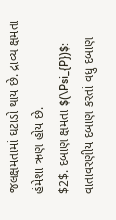જલક્ષમતામાં ઘટાડો થાય છે. દ્રાવ્ય ક્ષમતા હંમેશા ઋણ હોય છે.
$2$. દબાણ ક્ષમતા $(\Psi_{P})$: વાતાવરણીય દબાણ કરતાં વધુ દબાણ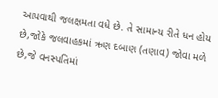આપવાથી જલક્ષમતા વધે છે. તે સામાન્ય રીતે ધન હોય છે,જોકે જલવાહકમાં ઋણ દબાણ (તણાવ) જોવા મળે છે,જે વનસ્પતિમાં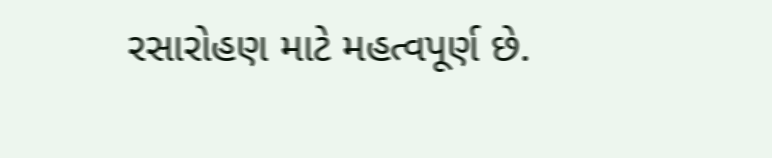રસારોહણ માટે મહત્વપૂર્ણ છે.